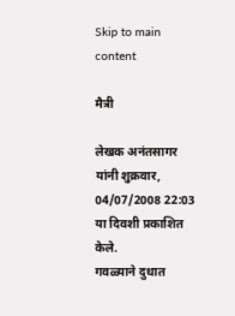Skip to main content

मैत्री

लेखक अनंतसागर यांनी शुक्रवार, 04/07/2008 22:03 या दिवशी प्रकाशित केले.
गवळ्याने दुधात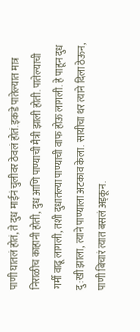पाणी घातलं होतं, ते दुध माईनं चुलीवर ठेवलं होतं. इकडे पातेल्यात मात्र निराळीच काहानी होती, दुध आणि पाण्याची मैत्री झाली होती. पातेल्याची गर्मी वाढू लागली, तशी दुधातल्या पाण्याची वाफ होऊ लागली. हे पाहून दुध दु:खी झाला, त्याने पाण्याला अटकाव केला. सायीचा थर त्याने दिला ठेऊन, पाणी बिचारं त्यात बसलं अड्कून.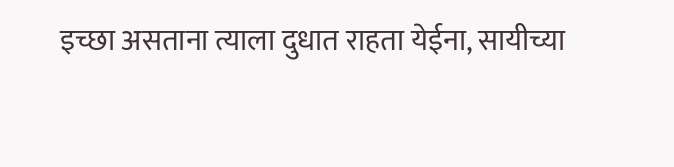इच्छा असताना त्याला दुधात राहता येईना, सायीच्या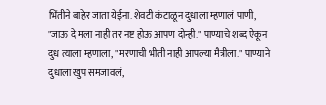भिंतीने बाहेर जाता येईना. शेवटी कंटाळून दुधाला म्हणालं पाणी, "जाऊ दे मला नाही तर नष्ट होऊ आपण दोन्ही." पाण्याचे शब्द ऐकून दुध त्याला म्हणाला, "मरणाची भीती नाही आपल्या मैत्रीला." पाण्याने दुधाला खुप समजावलं,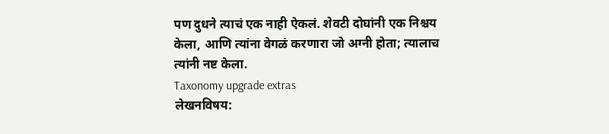पण दुधने त्याचं एक नाही ऐकलं. शेवटी दोघांनी एक निश्चय केला, आणि त्यांना वेगळं करणारा जो अग्नी होता; त्यालाच त्यांनी नष्ट केला.
Taxonomy upgrade extras
लेखनविषय: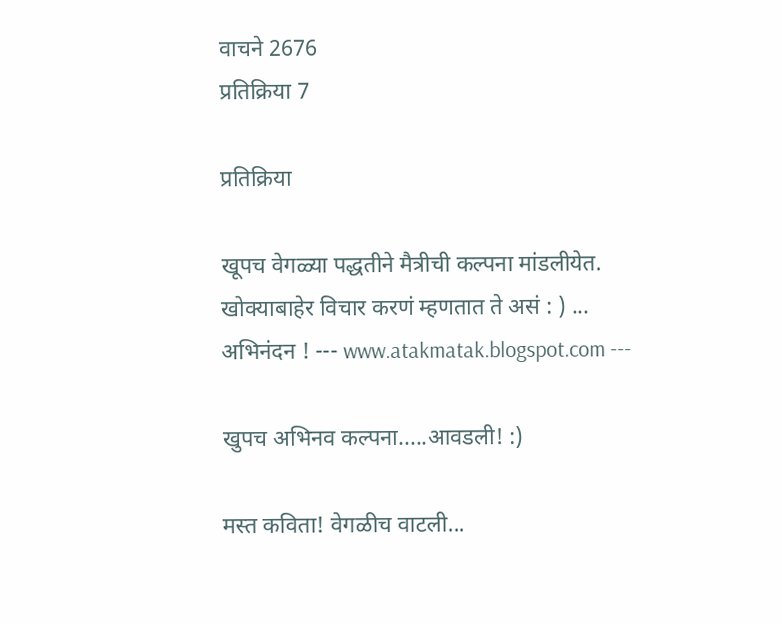वाचने 2676
प्रतिक्रिया 7

प्रतिक्रिया

खूपच वेगळ्या पद्धतीने मैत्रीची कल्पना मांडलीयेत. खोक्याबाहेर विचार करणं म्हणतात ते असं : ) ... अभिनंदन ! --- www.atakmatak.blogspot.com ---

खुपच अभिनव कल्पना.....आवडली! :)

मस्त कविता! वेगळीच वाटली...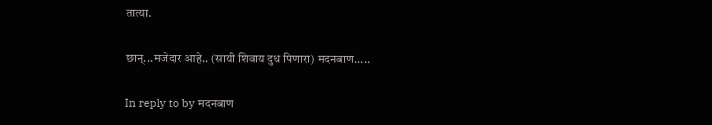तात्या.

छान्...मजेदार आहे.. (सायी शिवाय दुध पिणारा) मदनबाण.....

In reply to by मदनबाण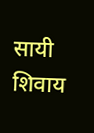सायी शिवाय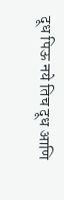दूध पिऊ नये तिच दूध आणि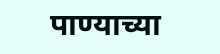पाण्याच्या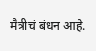मैत्रीचं बंधन आहे.